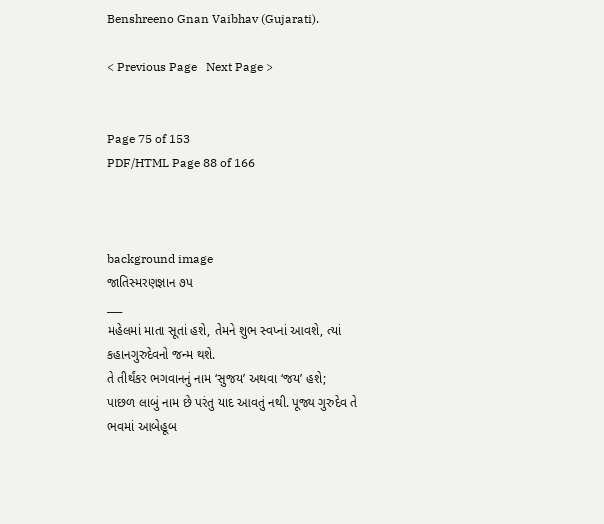Benshreeno Gnan Vaibhav (Gujarati).

< Previous Page   Next Page >


Page 75 of 153
PDF/HTML Page 88 of 166



background image
જાતિસ્મરણજ્ઞાન ૭પ
___
મહેલમાં માતા સૂતાં હશે, તેમને શુભ સ્વપ્નાં આવશે, ત્યાં
કહાનગુરુદેવનો જન્મ થશે.
તે તીર્થંકર ભગવાનનું નામ ‘સુજય’ અથવા ‘જય’ હશે;
પાછળ લાબું નામ છે પરંતુ યાદ આવતું નથી. પૂજ્ય ગુરુદેવ તે
ભવમાં આબેહૂબ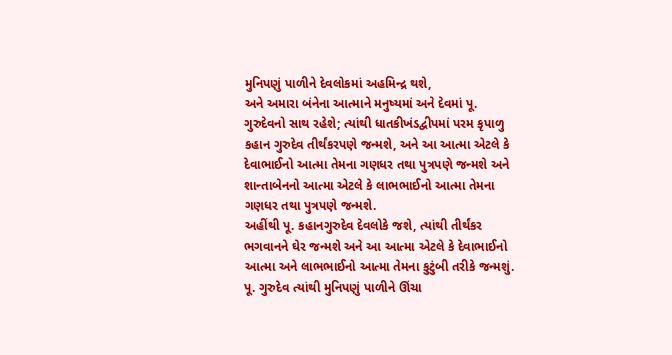મુનિપણું પાળીને દેવલોકમાં અહમિન્દ્ર થશે,
અને અમારા બંનેના આત્માને મનુષ્યમાં અને દેવમાં પૂ.
ગુરુદેવનો સાથ રહેશે; ત્યાંથી ધાતકીખંડદ્વીપમાં પરમ કૃપાળુ
કહાન ગુરુદેવ તીર્થંકરપણે જન્મશે, અને આ આત્મા એટલે કે
દેવાભાઈનો આત્મા તેમના ગણધર તથા પુત્રપણે જન્મશે અને
શાન્તાબેનનો આત્મા એટલે કે લાભભાઈનો આત્મા તેમના
ગણધર તથા પુત્રપણે જન્મશે.
અહીંથી પૂ. કહાનગુરુદેવ દેવલોકે જશે, ત્યાંથી તીર્થંકર
ભગવાનને ઘેર જન્મશે અને આ આત્મા એટલે કે દેવાભાઈનો
આત્મા અને લાભભાઈનો આત્મા તેમના કુટુંબી તરીકે જન્મશું.
પૂ. ગુરુદેવ ત્યાંથી મુનિપણું પાળીને ઊંચા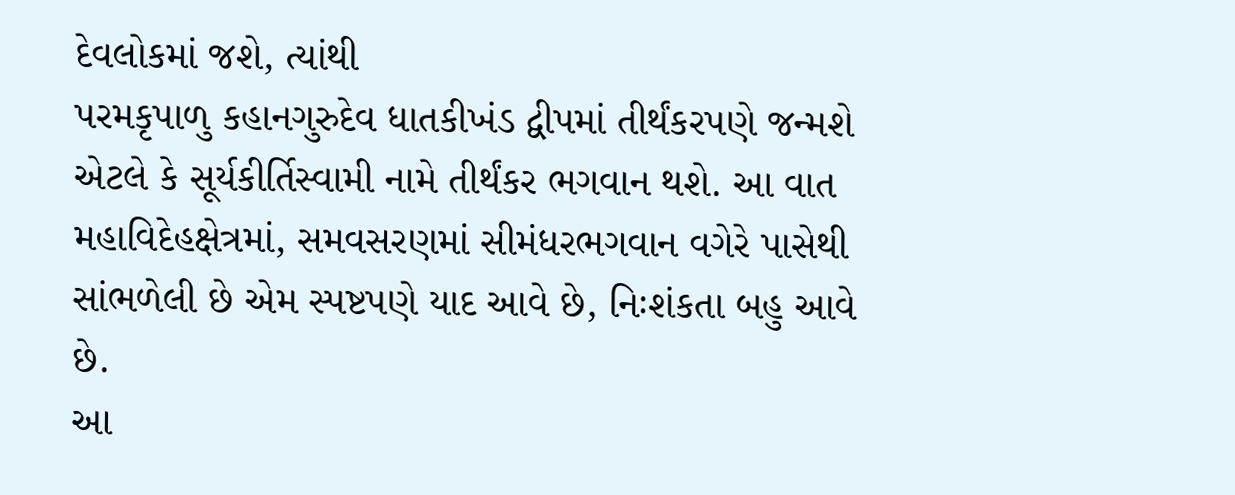દેવલોકમાં જશે, ત્યાંથી
પરમકૃપાળુ કહાનગુરુદેવ ધાતકીખંડ દ્વીપમાં તીર્થંકરપણે જન્મશે
એટલે કે સૂર્યકીર્તિસ્વામી નામે તીર્થંકર ભગવાન થશે. આ વાત
મહાવિદેહક્ષેત્રમાં, સમવસરણમાં સીમંધરભગવાન વગેરે પાસેથી
સાંભળેલી છે એમ સ્પષ્ટપણે યાદ આવે છે, નિઃશંકતા બહુ આવે
છે.
આ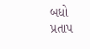બધો પ્રતાપ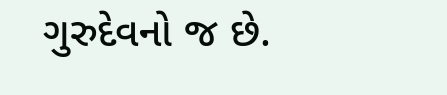ગુરુદેવનો જ છે.